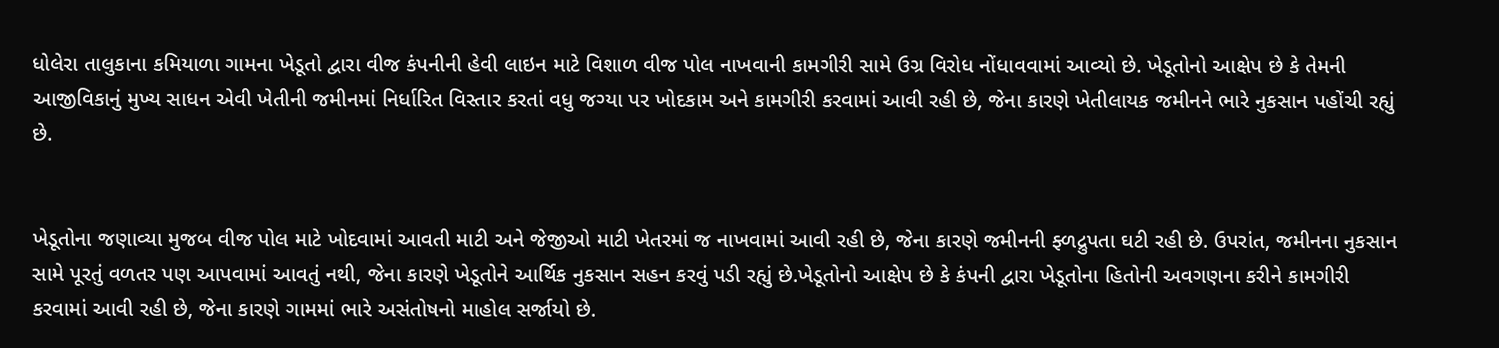ધોલેરા તાલુકાના કમિયાળા ગામના ખેડૂતો દ્વારા વીજ કંપનીની હેવી લાઇન માટે વિશાળ વીજ પોલ નાખવાની કામગીરી સામે ઉગ્ર વિરોધ નોંધાવવામાં આવ્યો છે. ખેડૂતોનો આક્ષેપ છે કે તેમની આજીવિકાનું મુખ્ય સાધન એવી ખેતીની જમીનમાં નિર્ધારિત વિસ્તાર કરતાં વધુ જગ્યા પર ખોદકામ અને કામગીરી કરવામાં આવી રહી છે, જેના કારણે ખેતીલાયક જમીનને ભારે નુકસાન પહોંચી રહ્યું છે.


ખેડૂતોના જણાવ્યા મુજબ વીજ પોલ માટે ખોદવામાં આવતી માટી અને જેજીઓ માટી ખેતરમાં જ નાખવામાં આવી રહી છે, જેના કારણે જમીનની ફ્ળદ્રુપતા ઘટી રહી છે. ઉપરાંત, જમીનના નુકસાન સામે પૂરતું વળતર પણ આપવામાં આવતું નથી, જેના કારણે ખેડૂતોને આર્થિક નુકસાન સહન કરવું પડી રહ્યું છે.ખેડૂતોનો આક્ષેપ છે કે કંપની દ્વારા ખેડૂતોના હિતોની અવગણના કરીને કામગીરી કરવામાં આવી રહી છે, જેના કારણે ગામમાં ભારે અસંતોષનો માહોલ સર્જાયો છે.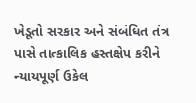ખેડૂતો સરકાર અને સંબંધિત તંત્ર પાસે તાત્કાલિક હસ્તક્ષેપ કરીને ન્યાયપૂર્ણ ઉકેલ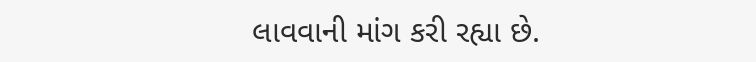લાવવાની માંગ કરી રહ્યા છે.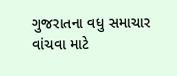ગુજરાતના વધુ સમાચાર વાંચવા માટે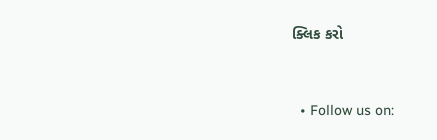ક્લિક કરો


  • Follow us on: